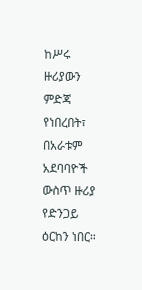ከሥሩ ዙሪያውን ምድጃ የነበረበት፣ በአራቱም አደባባዮች ውስጥ ዙሪያ የድንጋይ ዕርከን ነበር።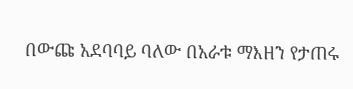በውጩ አደባባይ ባለው በአራቱ ማእዘን የታጠሩ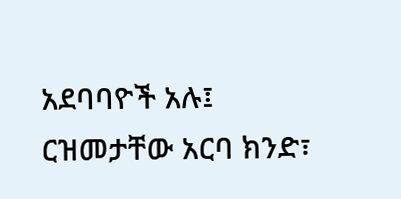አደባባዮች አሉ፤ ርዝመታቸው አርባ ክንድ፣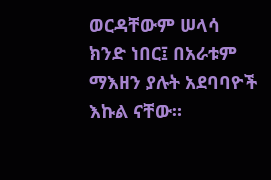ወርዳቸውም ሠላሳ ክንድ ነበር፤ በአራቱም ማእዘን ያሉት አደባባዮች እኩል ናቸው።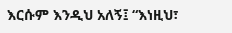እርሱም እንዲህ አለኝ፤ “እነዚህ፣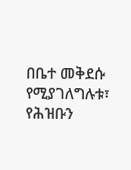በቤተ መቅደሱ የሚያገለግሉቱ፣ የሕዝቡን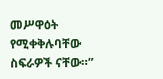መሥዋዕት የሚቀቅሉባቸው ስፍራዎች ናቸው።”